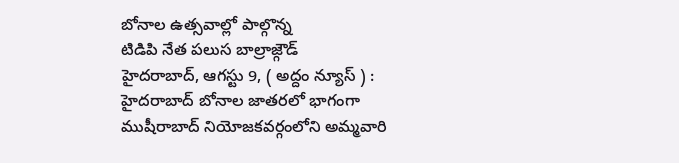బోనాల ఉత్సవాల్లో పాల్గొన్న
టిడిపి నేత పలుస బాల్రాజ్గౌడ్
హైదరాబాద్, ఆగస్టు 9, ( అద్దం న్యూస్ ) : హైదరాబాద్ బోనాల జాతరలో భాగంగా ముషీరాబాద్ నియోజకవర్గంలోని అమ్మవారి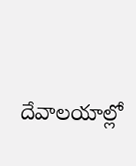దేవాలయాల్లో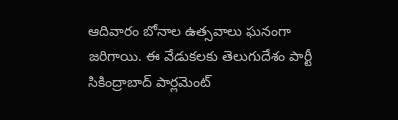ఆదివారం బోనాల ఉత్సవాలు ఘనంగా జరిగాయి. ఈ వేడుకలకు తెలుగుదేశం పార్టీ సికింద్రాబాద్ పార్లమెంట్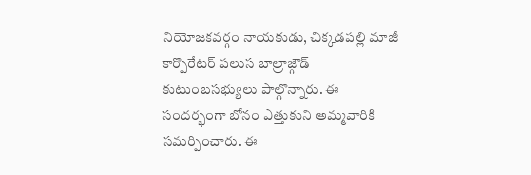నియోజకవర్గం నాయకుడు, చిక్కడపల్లి మాజీ కార్పొరేటర్ పలుస బాల్రాజ్గౌడ్ కుటుంబసభ్యులు పాల్గొన్నారు. ఈ సందర్భంగా బోనం ఎత్తుకుని అమ్మవారికి సమర్పించారు. ఈ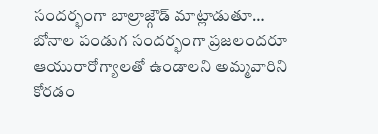సందర్భంగా బాల్రాజ్గౌడ్ మాట్లాడుతూ… బోనాల పండుగ సందర్భంగా ప్రజలందరూ ఆయురారోగ్యాలతో ఉండాలని అమ్మవారిని కోరడం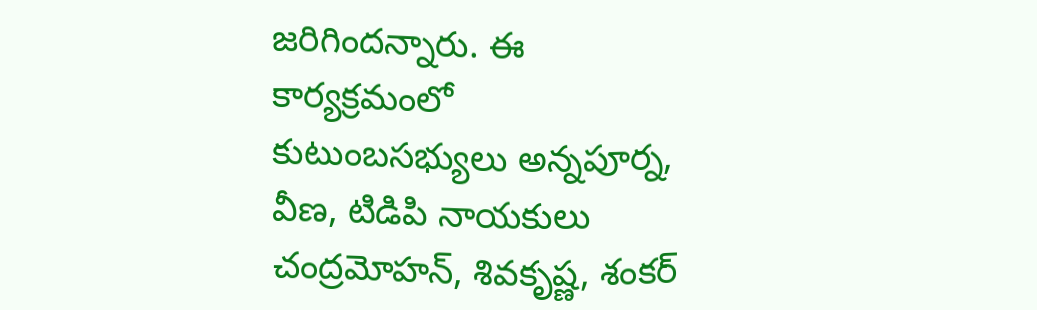జరిగిందన్నారు. ఈ కార్యక్రమంలో కుటుంబసభ్యులు అన్నపూర్న, వీణ, టిడిపి నాయకులు చంద్రమోహన్, శివకృష్ణ, శంకర్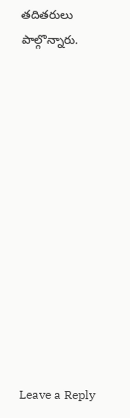తదితరులు పాల్గొన్నారు.













Leave a Reply